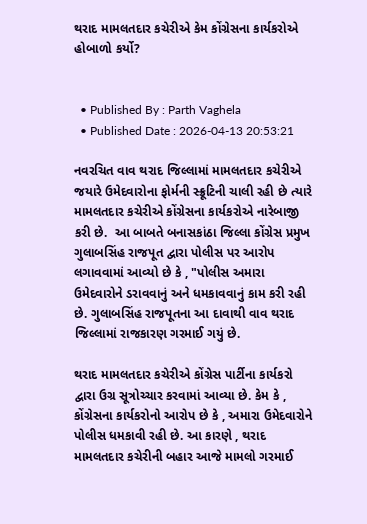થરાદ મામલતદાર કચેરીએ કેમ કોંગ્રેસના કાર્યકરોએ હોબાળો કર્યો?


  • Published By : Parth Vaghela
  • Published Date : 2026-04-13 20:53:21

નવરચિત વાવ થરાદ જિલ્લામાં મામલતદાર કચેરીએ જયારે ઉમેદવારોના ફોર્મની સ્ક્રૂટિની ચાલી રહી છે ત્યારે મામલતદાર કચેરીએ કોંગ્રેસના કાર્યકરોએ નારેબાજી કરી છે.  આ બાબતે બનાસકાંઠા જિલ્લા કોંગ્રેસ પ્રમુખ ગુલાબસિંહ રાજપૂત દ્વારા પોલીસ પર આરોપ લગાવવામાં આવ્યો છે કે , "પોલીસ અમારા ઉમેદવારોને ડરાવવાનું અને ધમકાવવાનું કામ કરી રહી છે. ગુલાબસિંહ રાજપૂતના આ દાવાથી વાવ થરાદ જિલ્લામાં રાજકારણ ગરમાઈ ગયું છે.

થરાદ મામલતદાર કચેરીએ કોંગ્રેસ પાર્ટીના કાર્યકરો દ્વારા ઉગ્ર સૂત્રોચ્ચાર કરવામાં આવ્યા છે. કેમ કે , કોંગ્રેસના કાર્યકરોનો આરોપ છે કે , અમારા ઉમેદવારોને પોલીસ ધમકાવી રહી છે. આ કારણે , થરાદ મામલતદાર કચેરીની બહાર આજે મામલો ગરમાઈ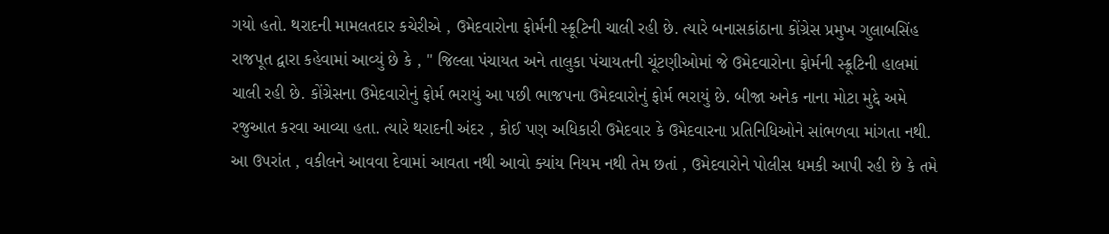ગયો હતો. થરાદની મામલતદાર કચેરીએ , ઉમેદવારોના ફોર્મની સ્ક્રૂટિની ચાલી રહી છે. ત્યારે બનાસકાંઠાના કોંગ્રેસ પ્રમુખ ગુલાબસિંહ રાજપૂત દ્વારા કહેવામાં આવ્યું છે કે , " જિલ્લા પંચાયત અને તાલુકા પંચાયતની ચૂંટણીઓમાં જે ઉમેદવારોના ફોર્મની સ્ક્રૂટિની હાલમાં ચાલી રહી છે. કોંગ્રેસના ઉમેદવારોનું ફોર્મ ભરાયું આ પછી ભાજપના ઉમેદવારોનું ફોર્મ ભરાયું છે. બીજા અનેક નાના મોટા મુદ્દે અમે રજુઆત કરવા આવ્યા હતા. ત્યારે થરાદની અંદર , કોઈ પણ અધિકારી ઉમેદવાર કે ઉમેદવારના પ્રતિનિધિઓને સાંભળવા માંગતા નથી. આ ઉપરાંત , વકીલને આવવા દેવામાં આવતા નથી આવો ક્યાંય નિયમ નથી તેમ છતાં , ઉમેદવારોને પોલીસ ધમકી આપી રહી છે કે તમે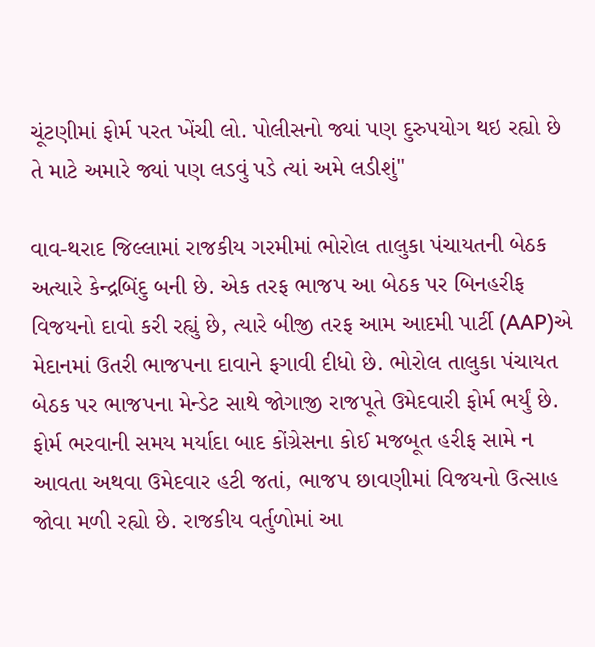ચૂંટણીમાં ફોર્મ પરત ખેંચી લો. પોલીસનો જ્યાં પણ દુરુપયોગ થઇ રહ્યો છે તે માટે અમારે જ્યાં પણ લડવું પડે ત્યાં અમે લડીશું"

વાવ-થરાદ જિલ્લામાં રાજકીય ગરમીમાં ભોરોલ તાલુકા પંચાયતની બેઠક અત્યારે કેન્દ્રબિંદુ બની છે. એક તરફ ભાજપ આ બેઠક પર બિનહરીફ વિજયનો દાવો કરી રહ્યું છે, ત્યારે બીજી તરફ આમ આદમી પાર્ટી (AAP)એ મેદાનમાં ઉતરી ભાજપના દાવાને ફગાવી દીધો છે. ભોરોલ તાલુકા પંચાયત બેઠક પર ભાજપના મેન્ડેટ સાથે જોગાજી રાજપૂતે ઉમેદવારી ફોર્મ ભર્યું છે. ફોર્મ ભરવાની સમય મર્યાદા બાદ કોંગ્રેસના કોઈ મજબૂત હરીફ સામે ન આવતા અથવા ઉમેદવાર હટી જતાં, ભાજપ છાવણીમાં વિજયનો ઉત્સાહ જોવા મળી રહ્યો છે. રાજકીય વર્તુળોમાં આ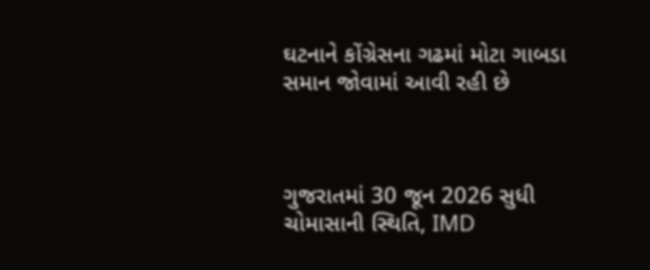ઘટનાને કોંગ્રેસના ગઢમાં મોટા ગાબડા સમાન જોવામાં આવી રહી છે



ગુજરાતમાં 30 જૂન 2026 સુધી ચોમાસાની સ્થિતિ, IMD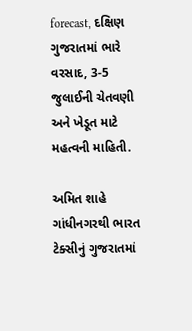forecast, દક્ષિણ ગુજરાતમાં ભારે વરસાદ, 3-5 જુલાઈની ચેતવણી અને ખેડૂત માટે મહત્વની માહિતી.

અમિત શાહે ગાંધીનગરથી ભારત ટેક્સીનું ગુજરાતમાં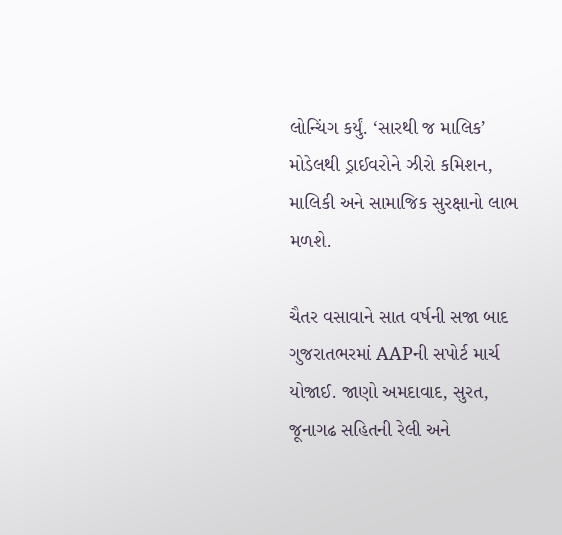લોન્ચિંગ કર્યું. ‘સારથી જ માલિક’ મોડેલથી ડ્રાઈવરોને ઝીરો કમિશન, માલિકી અને સામાજિક સુરક્ષાનો લાભ મળશે.

ચૈતર વસાવાને સાત વર્ષની સજા બાદ ગુજરાતભરમાં AAPની સપોર્ટ માર્ચ યોજાઈ. જાણો અમદાવાદ, સુરત, જૂનાગઢ સહિતની રેલી અને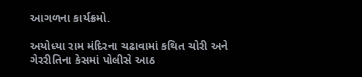આગળના કાર્યક્રમો.

અયોધ્યા રામ મંદિરના ચઢાવામાં કથિત ચોરી અને ગેરરીતિના કેસમાં પોલીસે આઠ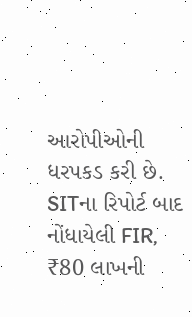આરોપીઓની ધરપકડ કરી છે. SITના રિપોર્ટ બાદ નોંધાયેલી FIR, ₹80 લાખની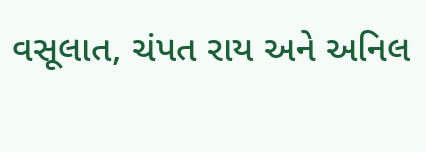વસૂલાત, ચંપત રાય અને અનિલ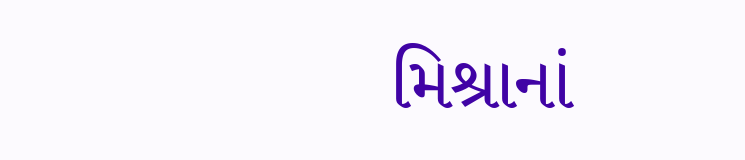મિશ્રાનાં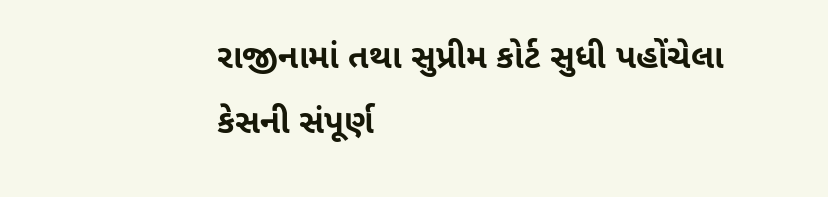રાજીનામાં તથા સુપ્રીમ કોર્ટ સુધી પહોંચેલા કેસની સંપૂર્ણ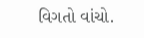વિગતો વાંચો.